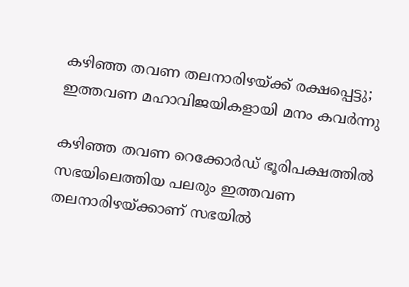കഴിഞ്ഞ തവണ തലനാരിഴയ്ക്ക് രക്ഷപ്പെട്ടു; ഇത്തവണ മഹാവിജയികളായി മനം കവര്‍ന്നു

കഴിഞ്ഞ തവണ റെക്കോര്‍ഡ് ഭൂരിപക്ഷത്തില്‍ സഭയിലെത്തിയ പലരും ഇത്തവണ തലനാരിഴയ്ക്കാണ് സഭയില്‍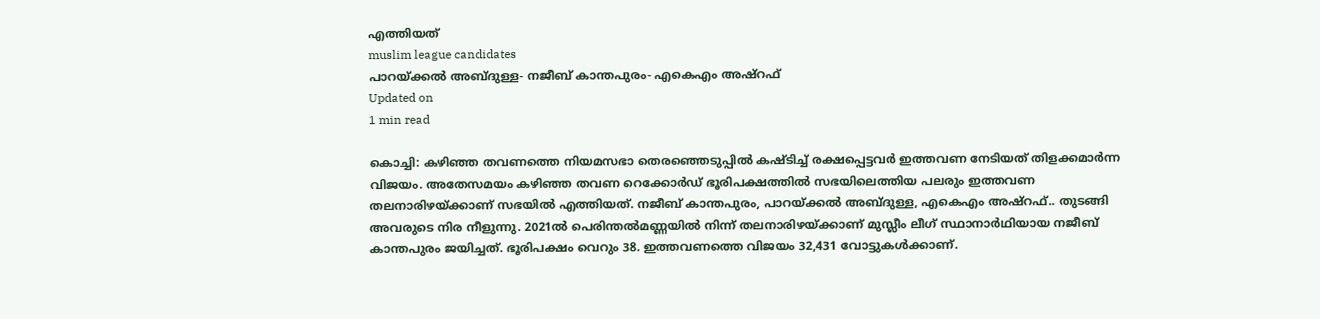എത്തിയത്
muslim league candidates
പാറയ്ക്കല്‍ അബ്ദുള്ള- നജീബ് കാന്തപുരം- എകെഎം അഷ്‌റഫ്‌
Updated on
1 min read

കൊച്ചി: കഴിഞ്ഞ തവണത്തെ നിയമസഭാ തെരഞ്ഞെടുപ്പില്‍ കഷ്ടിച്ച് രക്ഷപ്പെട്ടവര്‍ ഇത്തവണ നേടിയത് തിളക്കമാര്‍ന്ന വിജയം. അതേസമയം കഴിഞ്ഞ തവണ റെക്കോര്‍ഡ് ഭൂരിപക്ഷത്തില്‍ സഭയിലെത്തിയ പലരും ഇത്തവണ തലനാരിഴയ്ക്കാണ് സഭയില്‍ എത്തിയത്. നജീബ് കാന്തപുരം, പാറയ്ക്കല്‍ അബ്ദുള്ള, എകെഎം അഷ്‌റഫ്.. തുടങ്ങി അവരുടെ നിര നീളുന്നു. 2021ല്‍ പെരിന്തല്‍മണ്ണയില്‍ നിന്ന് തലനാരിഴയ്ക്കാണ് മുസ്ലീം ലീഗ് സ്ഥാനാര്‍ഥിയായ നജീബ് കാന്തപുരം ജയിച്ചത്. ഭൂരിപക്ഷം വെറും 38. ഇത്തവണത്തെ വിജയം 32,431 വോട്ടുകള്‍ക്കാണ്.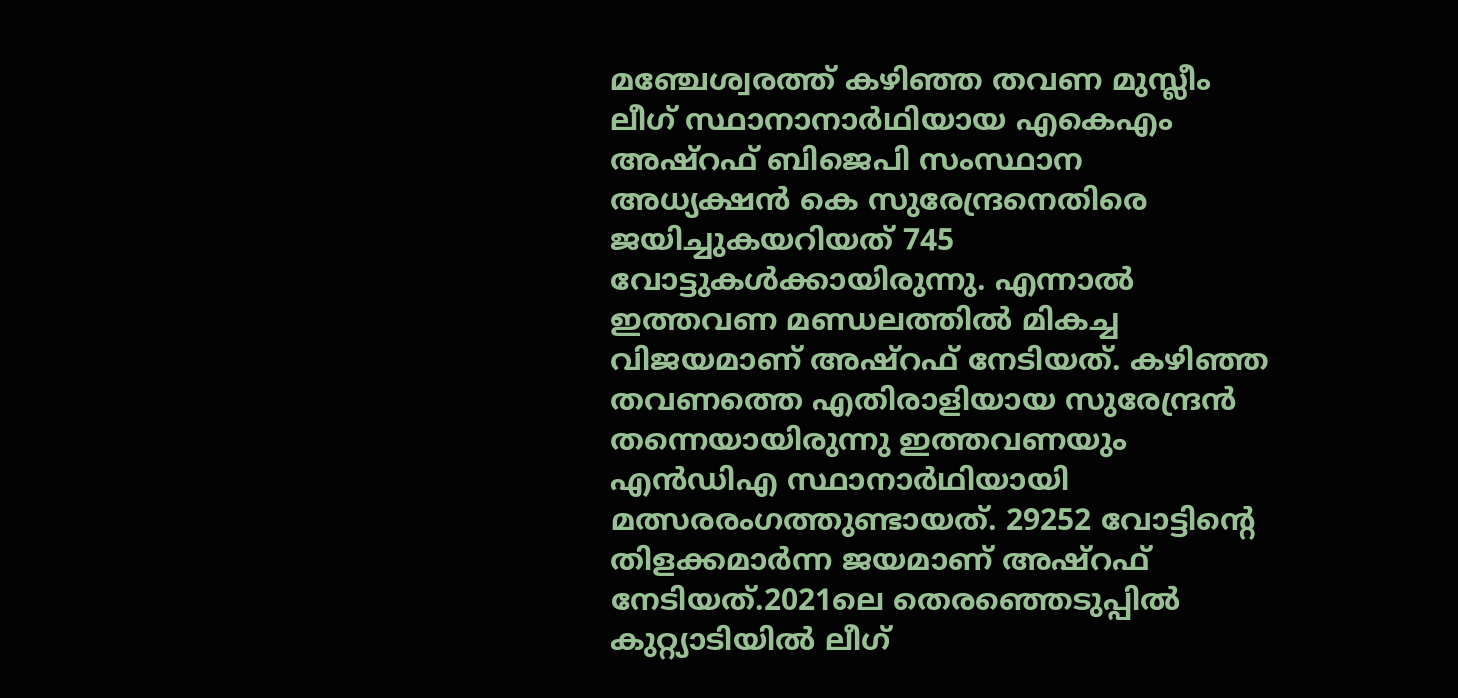മഞ്ചേശ്വരത്ത് കഴിഞ്ഞ തവണ മുസ്ലീം ലീഗ് സ്ഥാനാനാര്‍ഥിയായ എകെഎം അഷ്‌റഫ് ബിജെപി സംസ്ഥാന അധ്യക്ഷന്‍ കെ സുരേന്ദ്രനെതിരെ ജയിച്ചുകയറിയത് 745 വോട്ടുകള്‍ക്കായിരുന്നു. എന്നാല്‍ ഇത്തവണ മണ്ഡലത്തില്‍ മികച്ച വിജയമാണ് അഷ്‌റഫ് നേടിയത്. കഴിഞ്ഞ തവണത്തെ എതിരാളിയായ സുരേന്ദ്രന്‍ തന്നെയായിരുന്നു ഇത്തവണയും എന്‍ഡിഎ സ്ഥാനാര്‍ഥിയായി മത്സരരംഗത്തുണ്ടായത്. 29252 വോട്ടിന്റെ തിളക്കമാര്‍ന്ന ജയമാണ് അഷ്‌റഫ് നേടിയത്.2021ലെ തെരഞ്ഞെടുപ്പില്‍ കുറ്റ്യാടിയില്‍ ലീഗ്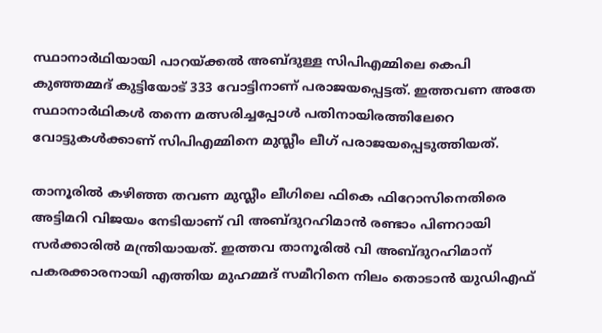സ്ഥാനാര്‍ഥിയായി പാറയ്ക്കല്‍ അബ്ദുള്ള സിപിഎമ്മിലെ കെപി കുഞ്ഞമ്മദ് കുട്ടിയോട് 333 വോട്ടിനാണ് പരാജയപ്പെട്ടത്. ഇത്തവണ അതേ സ്ഥാനാര്‍ഥികള്‍ തന്നെ മത്സരിച്ചപ്പോള്‍ പതിനായിരത്തിലേറെ വോട്ടുകള്‍ക്കാണ് സിപിഎമ്മിനെ മുസ്ലീം ലീഗ് പരാജയപ്പെടുത്തിയത്.

താനൂരില്‍ കഴിഞ്ഞ തവണ മുസ്ലീം ലീഗിലെ ഫികെ ഫിറോസിനെതിരെ അട്ടിമറി വിജയം നേടിയാണ് വി അബ്ദുറഹിമാന്‍ രണ്ടാം പിണറായി സര്‍ക്കാരില്‍ മന്ത്രിയായത്. ഇത്തവ താനൂരില്‍ വി അബ്ദുറഹിമാന് പകരക്കാരനായി എത്തിയ മുഹമ്മദ് സമീറിനെ നിലം തൊടാന്‍ യുഡിഎഫ്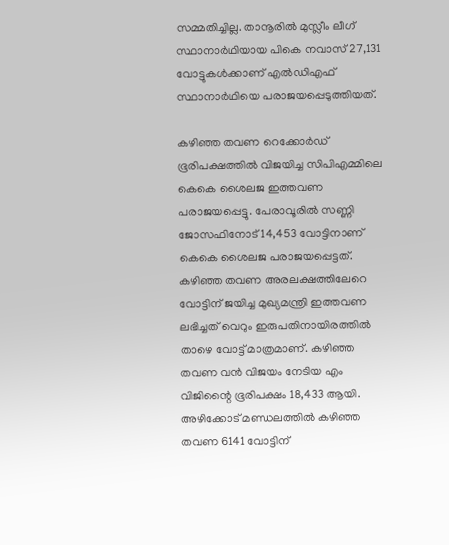സമ്മതിച്ചില്ല. താനൂരില്‍ മുസ്ലീം ലീഗ് സ്ഥാനാര്‍ഥിയായ പികെ നവാസ് 27,131 വോട്ടുകള്‍ക്കാണ് എല്‍ഡിഎഫ് സ്ഥാനാര്‍ഥിയെ പരാജയപ്പെടുത്തിയത്.

കഴിഞ്ഞ തവണ റെക്കോര്‍ഡ് ഭൂരിപക്ഷത്തില്‍ വിജയിച്ച സിപിഎമ്മിലെ കെകെ ശൈലജ ഇത്തവണ പരാജയപ്പെട്ടു. പേരാവൂരില്‍ സണ്ണി ജോസഫിനോട് 14,453 വോട്ടിനാണ് കെകെ ശൈലജ പരാജയപ്പെട്ടത്. കഴിഞ്ഞ തവണ അരലക്ഷത്തിലേറെ വോട്ടിന് ജയിച്ച മുഖ്യമന്ത്രി ഇത്തവണ ലഭിച്ചത് വെറും ഇരുപതിനായിരത്തില്‍ താഴെ വോട്ട് മാത്രമാണ്. കഴിഞ്ഞ തവണ വന്‍ വിജയം നേടിയ എം വിജിന്റൈ ഭൂരിപക്ഷം 18,433 ആയി. അഴിക്കോട് മണ്ഡലത്തില്‍ കഴിഞ്ഞ തവണ 6141 വോട്ടിന്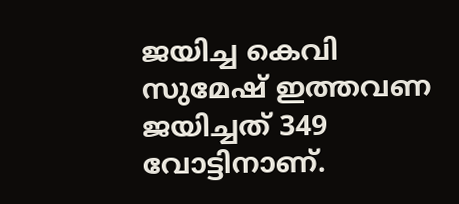ജയിച്ച കെവി സുമേഷ് ഇത്തവണ ജയിച്ചത് 349 വോട്ടിനാണ്.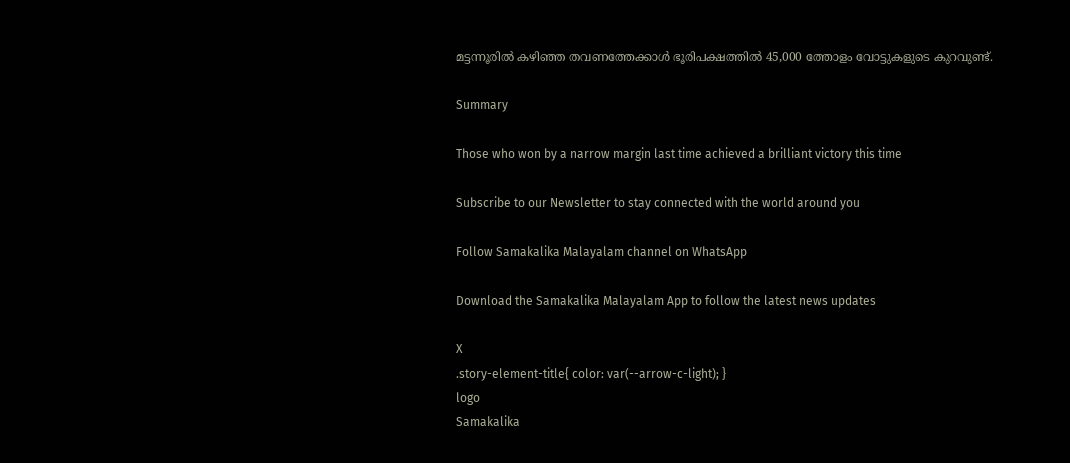മട്ടന്നൂരില്‍ കഴിഞ്ഞ തവണത്തേക്കാള്‍ ഭൂരിപക്ഷത്തില്‍ 45,000 ത്തോളം വോട്ടുകളുടെ കുറവുണ്ട്.

Summary

Those who won by a narrow margin last time achieved a brilliant victory this time

Subscribe to our Newsletter to stay connected with the world around you

Follow Samakalika Malayalam channel on WhatsApp

Download the Samakalika Malayalam App to follow the latest news updates

X
.story-element-title{ color: var(--arrow-c-light); }
logo
Samakalika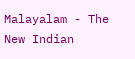Malayalam - The New Indian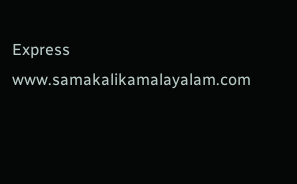Express
www.samakalikamalayalam.com